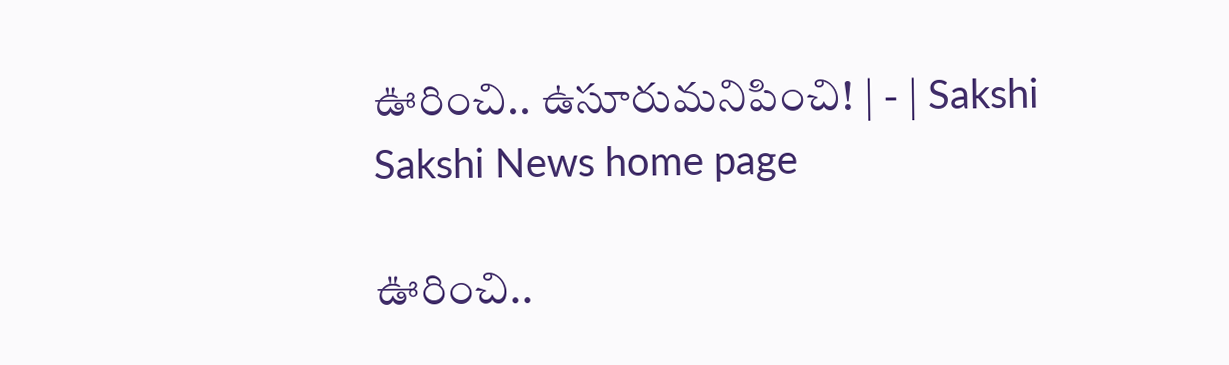ఊరించి.. ఉసూరుమనిపించి! | - | Sakshi
Sakshi News home page

ఊరించి..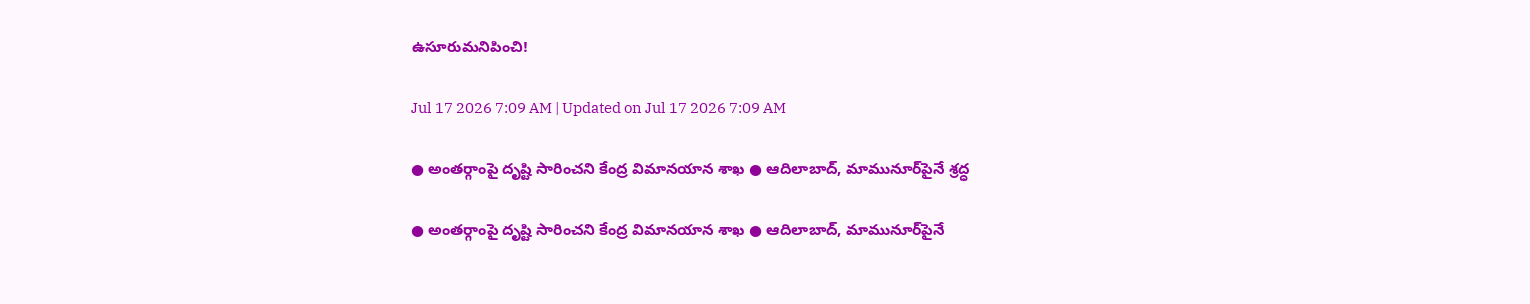ఉసూరుమనిపించి!

Jul 17 2026 7:09 AM | Updated on Jul 17 2026 7:09 AM

● అంతర్గాంపై దృష్టి సారించని కేంద్ర విమానయాన శాఖ ● ఆదిలాబాద్‌, మామునూర్‌పైనే శ్రద్ధ

● అంతర్గాంపై దృష్టి సారించని కేంద్ర విమానయాన శాఖ ● ఆదిలాబాద్‌, మామునూర్‌పైనే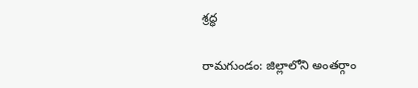శ్రద్ధ

రామగుండం: జిల్లాలోని అంతర్గాం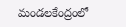మండలకేంద్రంలో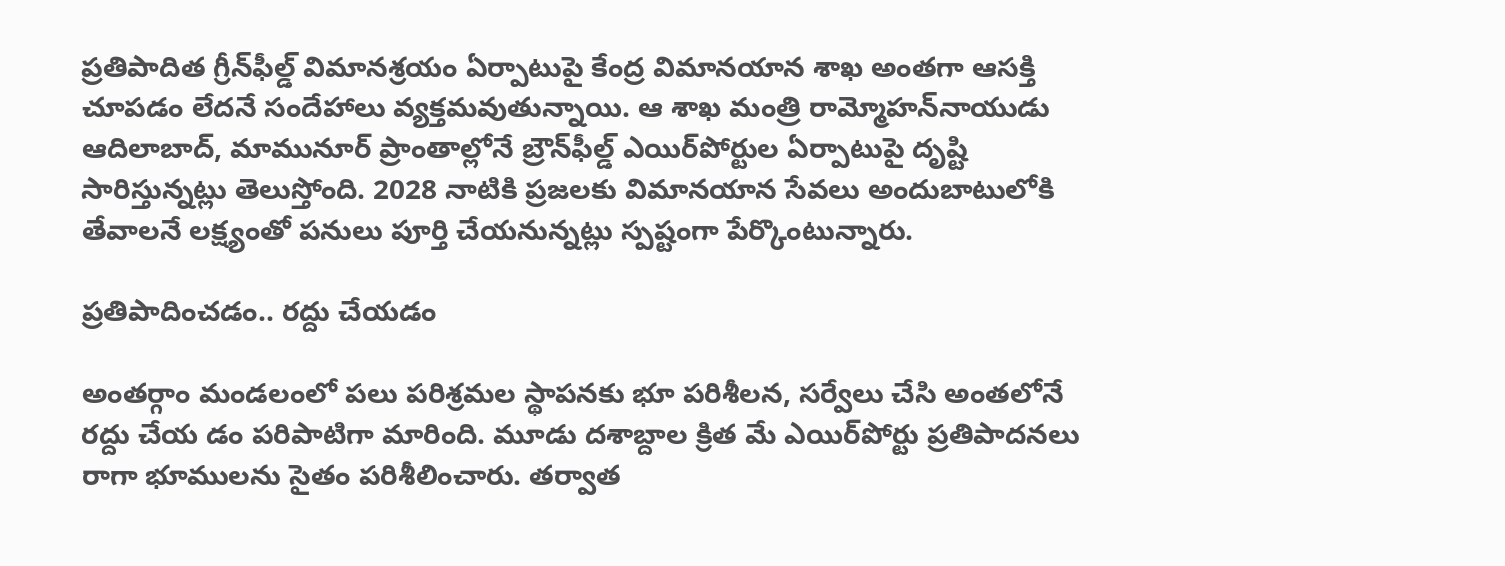ప్రతిపాదిత గ్రీన్‌ఫీల్డ్‌ విమానశ్రయం ఏర్పాటుపై కేంద్ర విమానయాన శాఖ అంతగా ఆసక్తి చూపడం లేదనే సందేహాలు వ్యక్తమవుతున్నాయి. ఆ శాఖ మంత్రి రామ్మోహన్‌నాయుడు ఆదిలాబాద్‌, మామునూర్‌ ప్రాంతాల్లోనే బ్రౌన్‌ఫీల్డ్‌ ఎయిర్‌పోర్టుల ఏర్పాటుపై దృష్టి సారిస్తున్నట్లు తెలుస్తోంది. 2028 నాటికి ప్రజలకు విమానయాన సేవలు అందుబాటులోకి తేవాలనే లక్ష్యంతో పనులు పూర్తి చేయనున్నట్లు స్పష్టంగా పేర్కొంటున్నారు.

ప్రతిపాదించడం.. రద్దు చేయడం

అంతర్గాం మండలంలో పలు పరిశ్రమల స్థాపనకు భూ పరిశీలన, సర్వేలు చేసి అంతలోనే రద్దు చేయ డం పరిపాటిగా మారింది. మూడు దశాబ్దాల క్రిత మే ఎయిర్‌పోర్టు ప్రతిపాదనలు రాగా భూములను సైతం పరిశీలించారు. తర్వాత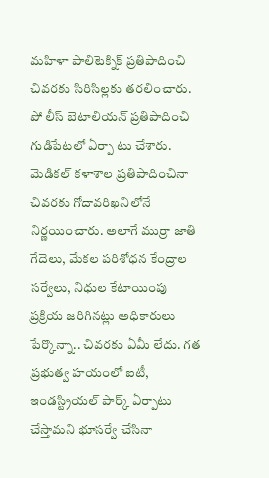మహిళా పాలిటెక్నిక్‌ ప్రతిపాదించి చివరకు సిరిసిల్లకు తరలించారు. పో లీస్‌ బెటాలియన్‌ ప్రతిపాదించి గుడిపేటలో ఏర్పా టు చేశారు. మెడికల్‌ కళాశాల ప్రతిపాదించినా చివరకు గోదావరిఖనిలోనే నిర్ణయించారు. అలాగే ముర్రా జాతి గేదెలు, మేకల పరిశోధన కేంద్రాల సర్వేలు, నిధుల కేటాయింపు ప్రక్రియ జరిగినట్లు అధికారులు పేర్కొన్నా.. చివరకు ఏమీ లేదు. గత ప్రభుత్వ హయంలో ఐటీ, ఇండస్ట్రియల్‌ పార్క్‌ ఏర్పాటు చేస్తామని భూసర్వే చేసినా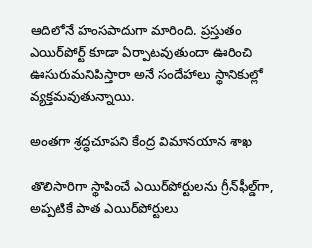ఆదిలోనే హంసపాదుగా మారింది. ప్రస్తుతం ఎయిర్‌పోర్ట్‌ కూడా ఏర్పాటవుతుందా ఊరించి ఊసురుమనిపిస్తారా అనే సందేహాలు స్థానికుల్లో వ్యక్తమవుతున్నాయి.

అంతగా శ్రద్ధచూపని కేంద్ర విమానయాన శాఖ

తొలిసారిగా స్థాపించే ఎయిర్‌పోర్టులను గ్రీన్‌ఫీల్డ్‌గా, అప్పటికే పాత ఎయిర్‌పోర్టులు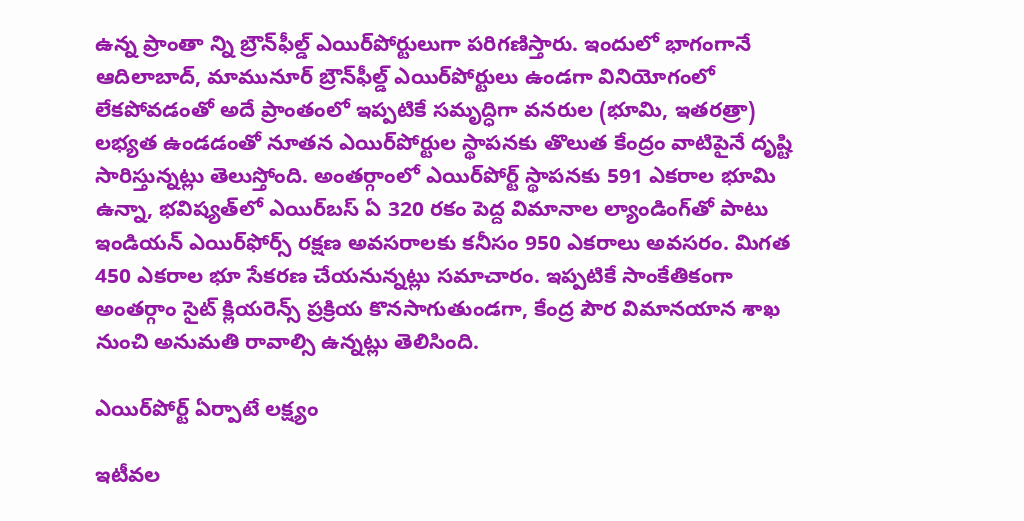ఉన్న ప్రాంతా న్ని బ్రౌన్‌ఫీల్డ్‌ ఎయిర్‌పోర్టులుగా పరిగణిస్తారు. ఇందులో భాగంగానే ఆదిలాబాద్‌, మామునూర్‌ బ్రౌన్‌ఫీల్డ్‌ ఎయిర్‌పోర్టులు ఉండగా వినియోగంలో లేకపోవడంతో అదే ప్రాంతంలో ఇప్పటికే సమృద్ధిగా వనరుల (భూమి, ఇతరత్రా) లభ్యత ఉండడంతో నూతన ఎయిర్‌పోర్టుల స్థాపనకు తొలుత కేంద్రం వాటిపైనే దృష్టి సారిస్తున్నట్లు తెలుస్తోంది. అంతర్గాంలో ఎయిర్‌పోర్ట్‌ స్థాపనకు 591 ఎకరాల భూమి ఉన్నా, భవిష్యత్‌లో ఎయిర్‌బస్‌ ఏ 320 రకం పెద్ద విమానాల ల్యాండింగ్‌తో పాటు ఇండియన్‌ ఎయిర్‌ఫోర్స్‌ రక్షణ అవసరాలకు కనీసం 950 ఎకరాలు అవసరం. మిగత 450 ఎకరాల భూ సేకరణ చేయనున్నట్లు సమాచారం. ఇప్పటికే సాంకేతికంగా అంతర్గాం సైట్‌ క్లియరెన్స్‌ ప్రక్రియ కొనసాగుతుండగా, కేంద్ర పౌర విమానయాన శాఖ నుంచి అనుమతి రావాల్సి ఉన్నట్లు తెలిసింది.

ఎయిర్‌పోర్ట్‌ ఏర్పాటే లక్ష్యం

ఇటీవల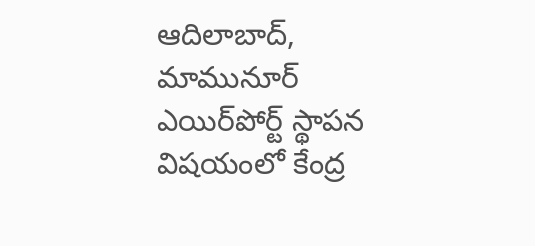ఆదిలాబాద్‌, మామునూర్‌ ఎయిర్‌పోర్ట్‌ స్థాపన విషయంలో కేంద్ర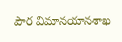పౌర విమానయానశాఖ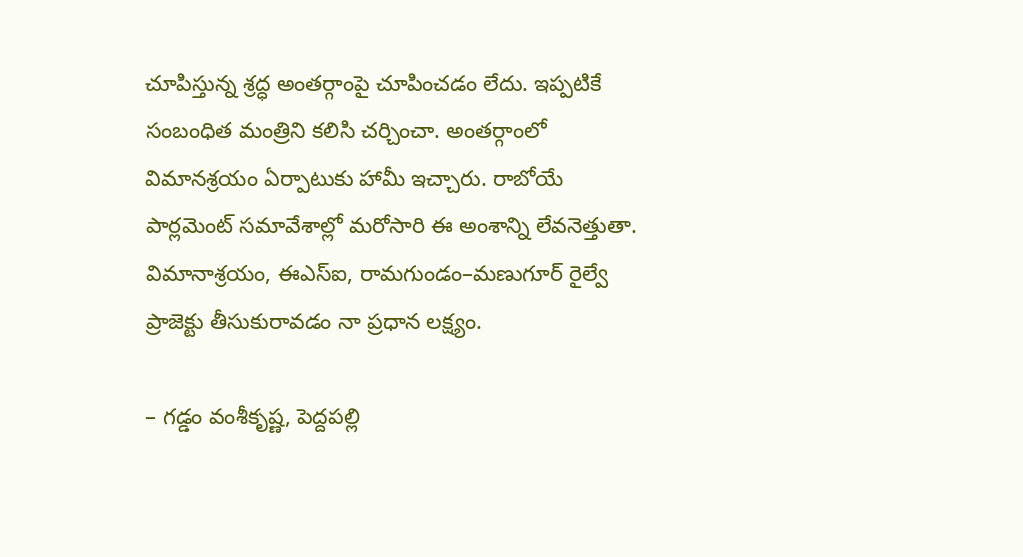చూపిస్తున్న శ్రద్ధ అంతర్గాంపై చూపించడం లేదు. ఇప్పటికే సంబంధిత మంత్రిని కలిసి చర్చించా. అంతర్గాంలో విమానశ్రయం ఏర్పాటుకు హామీ ఇచ్చారు. రాబోయే పార్లమెంట్‌ సమావేశాల్లో మరోసారి ఈ అంశాన్ని లేవనెత్తుతా. విమానాశ్రయం, ఈఎస్‌ఐ, రామగుండం–మణుగూర్‌ రైల్వే ప్రాజెక్టు తీసుకురావడం నా ప్రధాన లక్ష్యం.

– గడ్డం వంశీకృష్ణ, పెద్దపల్లి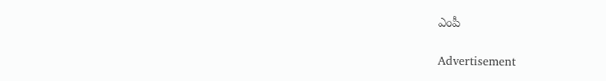ఎంపీ

Advertisement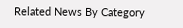Related News By Category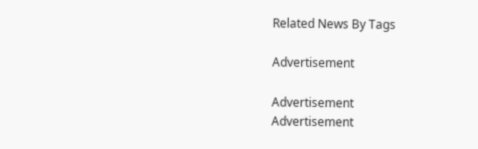Related News By Tags

Advertisement

Advertisement
Advertisement